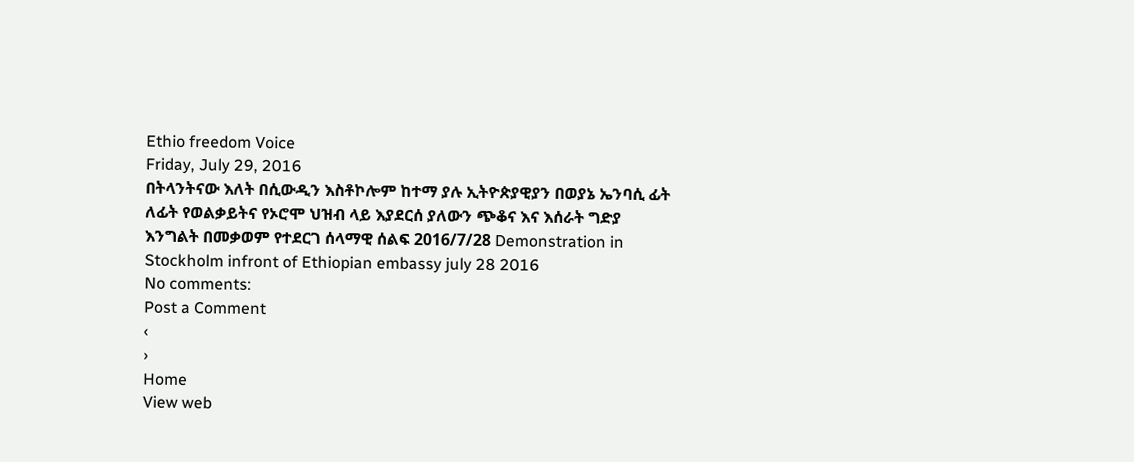Ethio freedom Voice
Friday, July 29, 2016
በትላንትናው እለት በሲውዲን እስቶኮሎም ከተማ ያሉ ኢትዮጵያዊያን በወያኔ ኤንባሲ ፊት ለፊት የወልቃይትና የኦሮሞ ህዝብ ላይ እያደርሰ ያለውን ጭቆና እና እሰራት ግድያ እንግልት በመቃወም የተደርገ ሰላማዊ ሰልፍ 2016/7/28 Demonstration in Stockholm infront of Ethiopian embassy july 28 2016
No comments:
Post a Comment
‹
›
Home
View web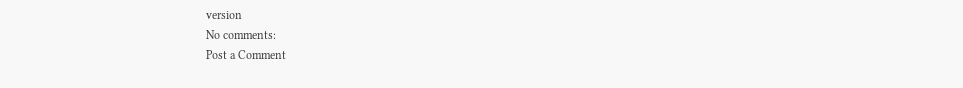version
No comments:
Post a Comment